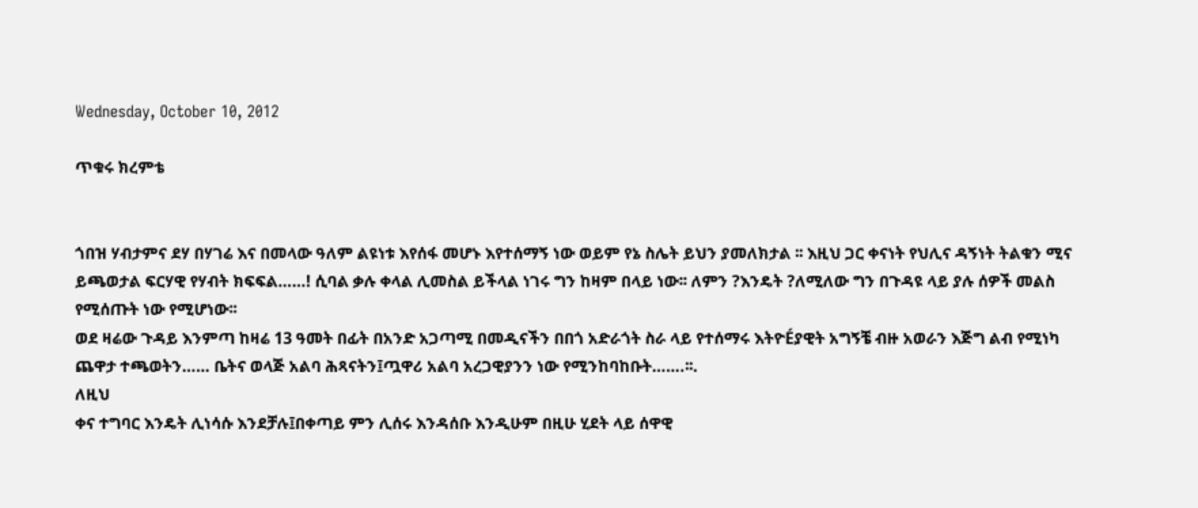Wednesday, October 10, 2012

ጥቁሩ ክረምቴ


ጎበዝ ሃብታምና ደሃ በሃገሬ እና በመላው ዓለም ልዩነቱ እየሰፋ መሆኑ እየተሰማኝ ነው ወይም የኔ ስሌት ይህን ያመለክታል ፡፡ እዚህ ጋር ቀናነት የህሊና ዳኝነት ትልቁን ሚና ይጫወታል ፍርሃዊ የሃብት ክፍፍል……! ሲባል ቃሉ ቀላል ሊመስል ይችላል ነገሩ ግን ከዛም በላይ ነው፡፡ ለምን ?እንዴት ?ለሚለው ግን በጉዳዩ ላይ ያሉ ሰዎች መልስ የሚሰጡት ነው የሚሆነው፡፡
ወደ ዛሬው ጉዳይ እንምጣ ከዛሬ 13 ዓመት በፊት በአንድ አጋጣሚ በመዲናችን በበጎ አድራጎት ስራ ላይ የተሰማሩ እትዮÉያዊት አግኝቼ ብዙ አወራን እጅግ ልብ የሚነካ ጨዋታ ተጫወትን…… ቤትና ወላጅ አልባ ሕጻናትን፤ጧዋሪ አልባ አረጋዊያንን ነው የሚንከባከቡት…….፡፡.
ለዚህ
ቀና ተግባር እንዴት ሊነሳሱ እንደቻሉ፤በቀጣይ ምን ሊሰሩ እንዳሰቡ እንዲሁም በዚሁ ሂደት ላይ ሰዋዊ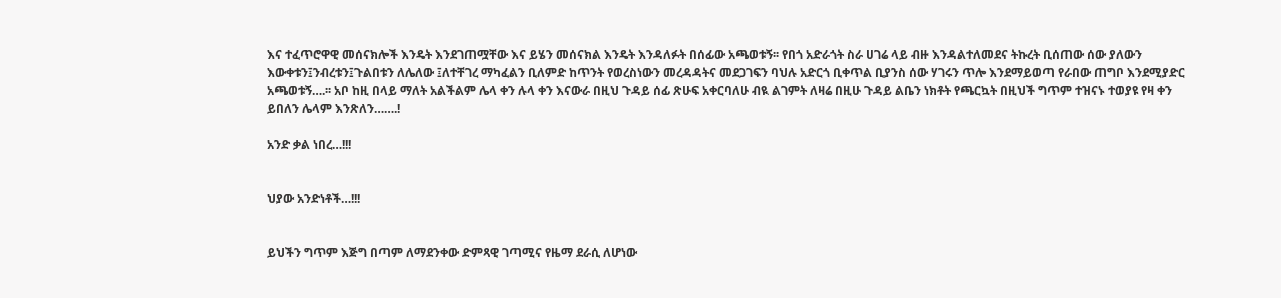እና ተፈጥሮዋዊ መሰናክሎች እንዴት እንደገጠሟቸው እና ይሄን መሰናክል እንዴት እንዳለፉት በሰፊው አጫወቱኝ፡፡ የበጎ አድራጎት ስራ ሀገሬ ላይ ብዙ እንዳልተለመደና ትኩረት ቢሰጠው ሰው ያለውን እውቀቱን፤ንብረቱን፤ጉልበቱን ለሌለው ፤ለተቸገረ ማካፈልን ቢለምድ ከጥንት የወረስነውን መረዳዳትና መደጋገፍን ባህሉ አድርጎ ቢቀጥል ቢያንስ ሰው ሃገሩን ጥሎ እንደማይወጣ የራበው ጠግቦ እንደሚያድር አጫወቱኝ….፡፡ አቦ ከዚ በላይ ማለት አልችልም ሌላ ቀን ሉላ ቀን እናውራ በዚህ ጉዳይ ሰፊ ጽሁፍ አቀርባለሁ ብዪ ልገምት ለዛሬ በዚሁ ጉዳይ ልቤን ነክቶት የጫርኳት በዚህች ግጥም ተዝናኑ ተወያዩ የዛ ቀን ይበለን ሌላም እንጽለን…….!

አንድ ቃል ነበረ…!!!


ህያው አንድነቶች…!!!


ይህችን ግጥም እጅግ በጣም ለማደንቀው ድምጻዊ ገጣሚና የዜማ ደራሲ ለሆነው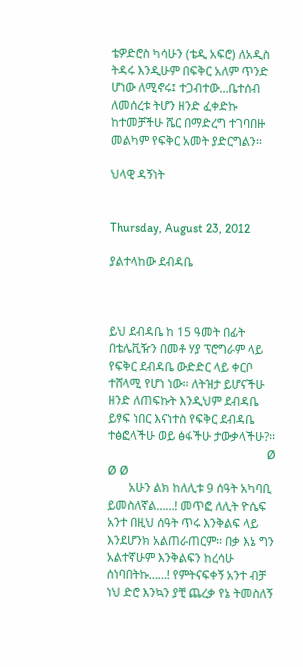ቴዎድሮስ ካሳሁን (ቴዲ አፍሮ) ለአዲስ ትዳሩ እንዲሁም በፍቅር አለም ጥንድ ሆነው ለሚኖሩ፤ ተጋብተው…ቤተሰብ ለመሰረቱ ትሆን ዘንድ ፈቀድኩ ከተመቻችሁ ሼር በማድረግ ተገባበዙ መልካም የፍቅር አመት ያድርግልን፡፡

ህላዊ ዳኝነት


Thursday, August 23, 2012

ያልተላከው ደብዳቤ



ይህ ደብዳቤ ከ 15 ዓመት በፊት በቴሌቪዥን በመቶ ሃያ ፕሮግራም ላይ የፍቅር ደብዳቤ ውድድር ላይ ቀርቦ ተሸላሚ የሆነ ነው፡፡ ለትዝታ ይሆናችሁ ዘንድ ለጠፍኩት እንዲህም ደብዳቤ ይፃፍ ነበር እናነተስ የፍቅር ደብዳቤ ተፅፎላችሁ ወይ ፅፋችሁ ታውቃላችሁ?፡፡
                                                     Ø Ø Ø
       አሁን ልክ ከለሊቱ 9 ሰዓት አካባቢ ይመስለኛል……! መጥፎ ለሊት ዮሴፍ አንተ በዚህ ሰዓት ጥሩ እንቅልፍ ላይ እንደሆንክ አልጠራጠርም፡፡ በቃ እኔ ግን አልተኛሁም እንቅልፍን ከረሳሁ ሰነባበትኩ……! የምትናፍቀኝ አንተ ብቻ ነህ ድሮ እንኳን ያቺ ጨረቃ የኔ ትመስለኝ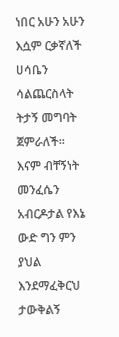ነበር አሁን አሁን እሷም ርቃኛለች ሀሳቤን ሳልጨርስላት ትታኝ መግባት ጀምራለች፡፡ እናም ብቸኝነት መንፈሴን አብርዶታል የእኔ ውድ ግን ምን ያህል እንደማፈቅርህ ታውቅልኝ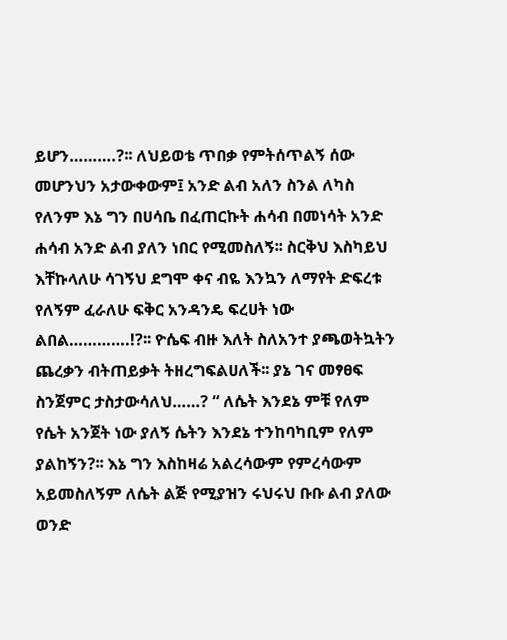ይሆን……….?፡፡ ለህይወቴ ጥበቃ የምትሰጥልኝ ሰው መሆንህን አታውቀውም፤ አንድ ልብ አለን ስንል ለካስ የለንም እኔ ግን በሀሳቤ በፈጠርኩት ሐሳብ በመነሳት አንድ ሐሳብ አንድ ልብ ያለን ነበር የሚመስለኝ፡፡ ስርቅህ እስካይህ እቸኩላለሁ ሳገኝህ ደግሞ ቀና ብዬ እንኳን ለማየት ድፍረቱ የለኝም ፈራለሁ ፍቅር አንዳንዴ ፍረሀት ነው ልበል………….!?፡፡ ዮሴፍ ብዙ እለት ስለአንተ ያጫወትኳትን ጨረቃን ብትጠይቃት ትዘረግፍልሀለች፡፡ ያኔ ገና መፃፀፍ ስንጀምር ታስታውሳለህ……? “ ለሴት እንደኔ ምቹ የለም የሴት አንጀት ነው ያለኝ ሴትን እንደኔ ተንከባካቢም የለም ያልከኝን?፡፡ እኔ ግን እስከዛሬ አልረሳውም የምረሳውም አይመስለኝም ለሴት ልጅ የሚያዝን ሩህሩህ ቡቡ ልብ ያለው ወንድ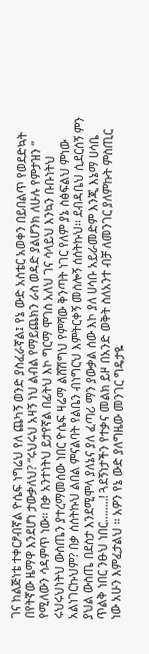ገና ከልጅነቴ ተቀርፆብኛል ዮሴፍ ነግሬህ የለ ጨካኝ ወንድ ያስፈራኛል፤ የኔ ውድ አስቴር አወቀን በይበልጥ የወደድኳት በየትኛው ዜማዋ እንደሆነ ታውቃለህ? “ሩህሩህ አዛኝ ነህ ልብል የማይጨክን ራስ ወዳድ ያልሆንክ ለሁሉ የምታዝን ” የሚለውን ሳዳምጥ ነው፡፡ በቃ አንተነትህ ይታየኛል በፊትህ እኮ ግርማ ሞገስ አለህ ገና ሳላይህ እንኳን ቡቡነትህ ሩህሩህነትህ ውስጤን ያተረማመሰው ነበር ዮሴፍ ዛሬማ ልሸሽግህ የምሻው ቅንጣት ነገር የለም ያኔ ስፅፍልህ ምነው አልነገርኩህም? በቃ ሰሰትኩህ ልበል ምናልባት የልቤን ብነግርህ እምትርቀኝ መስሎኝ ሰሰትኩህ፡፡ ደብዳቤህ ሲደርሰኝ ምን ያህል ውስጤ በደስታ እንደሚሞላ ያለኔና ያለ ፈጣሪ ማን ያውቃል ሰው እኮ ያለ ሀሳቡ አይራመድም እንጂ እኔማ ሀሳቤ ጥልቅ ነበር ንፁህ ነበር……..! ጓደኝነታችን የተቃና መልክ ይዞ በአንድ ወቅት ስለአንተ ብቻ ለመንገር ያለምኩት ምስጢር ነው አሁን እምፈታልህ ፡፡ አዎን የኔ ውድ ያለግዜው መንገር ግዴታዬ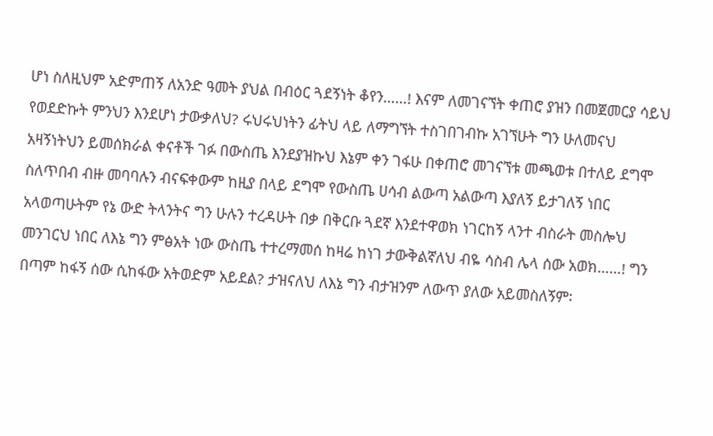ሆነ ስለዚህም አድምጠኝ ለአንድ ዓመት ያህል በብዕር ጓደኝነት ቆየን……! እናም ለመገናኘት ቀጠሮ ያዝን በመጀመርያ ሳይህ የወደድኩት ምንህን እንደሆነ ታውቃለህ? ሩህሩህነትን ፊትህ ላይ ለማግኘት ተስገበገብኩ አገኘሁት ግን ሁለመናህ አዛኝነትህን ይመሰክራል ቀናቶች ገፉ በውስጤ እንደያዝኩህ እኔም ቀን ገፋሁ በቀጠሮ መገናኘቱ መጫወቱ በተለይ ደግሞ ስለጥበብ ብዙ መባባሉን ብናፍቀውም ከዚያ በላይ ደግሞ የውስጤ ሀሳብ ልውጣ አልውጣ እያለኝ ይታገለኝ ነበር አላወጣሁትም የኔ ውድ ትላንትና ግን ሁሉን ተረዳሁት በቃ በቅርቡ ጓደኛ እንደተዋወክ ነገርከኝ ላንተ ብስራት መስሎህ መንገርህ ነበር ለእኔ ግን ምፅአት ነው ውስጤ ተተረማመሰ ከዛሬ ከነገ ታውቅልኛለህ ብዬ ሳስብ ሌላ ሰው አወክ……! ግን በጣም ከፋኝ ሰው ሲከፋው አትወድም አይደል? ታዝናለህ ለእኔ ግን ብታዝንም ለውጥ ያለው አይመስለኝም፡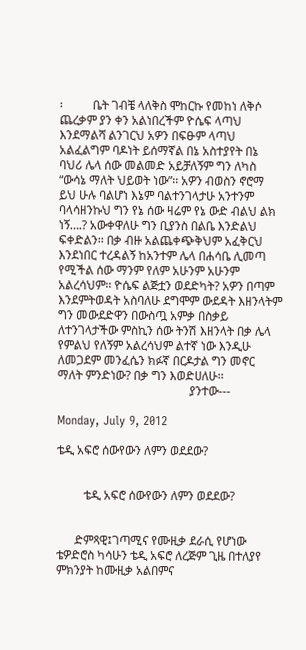፡          ቤት ገብቼ ላለቅስ ሞከርኩ የመከነ ለቅሶ ጨረቃም ያን ቀን አልነበረችም ዮሴፍ ላጣህ እንደማልሻ ልንገርህ አዎን በፍፁም ላጣህ አልፈልግም ባዶነት ይሰማኛል በኔ አስተያየት በኔ ባህሪ ሌላ ሰው መልመድ አይቻለኝም ግን ለካስ “ውሳኔ ማለት ህይወት ነው”፡፡ አዎን ብወስን ኖሮማ ይህ ሁሉ ባልሆነ እኔም ባልተንገላታሁ አንተንም ባላሳዘንኩህ ግን የኔ ሰው ዛሬም የኔ ውድ ብልህ ልክ ነኝ….? አውቀዋለሁ ግን ቢያንስ በልቤ እንድልህ ፍቀድልን፡፡ በቃ ብዙ አልጨቀጭቅህም አፈቅርህ እንደነበር ተረዳልኝ ከአንተም ሌላ በሐሳቤ ሊመጣ የሚችል ሰው ማንም የለም አሁንም አሁንም አልረሳህም፡፡ ዮሴፍ ልጅቷን ወደድካት? አዎን በጣም እንደምትወዳት አስባለሁ ደግሞም ውደዳት እዘንላትም ግን መውደድዋን በውስጧ አምቃ በስቃይ ለተንገላታችው ምስኪን ሰው ትንሽ እዘንላት በቃ ሌላ የምልህ የለኝም አልረሳህም ልተኛ ነው እንዲሁ ለመጋደም መንፈሴን ክፉኛ በርዶታል ግን መኖር ማለት ምንድነው? በቃ ግን እወድሀለሁ፡፡
                                            ያንተው---

Monday, July 9, 2012

ቴዲ አፍሮ ሰውየውን ለምን ወደደው?


         ቴዲ አፍሮ ሰውየውን ለምን ወደደው?


      ድምጻዊ፤ገጣሚና የሙዚቃ ደራሲ የሆነው ቴዎድሮስ ካሳሁን ቴዲ አፍሮ ለረጅም ጊዜ በተለያየ ምክንያት ከሙዚቃ አልበምና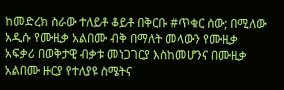ከመድረክ ስራው ተለይቶ ቆይቶ በቅርቡ #ጥቁር ሰው; በሚለው አዲሱ የሙዚቃ አልበሙ ብቅ በማለት መላውን የሙዚቃ አፍቃሪ በወቅታዊ ብቃቱ መነጋገርያ እስከመሆንና በሙዚቃ አልበሙ ዙርያ የተለያዩ ስሜትና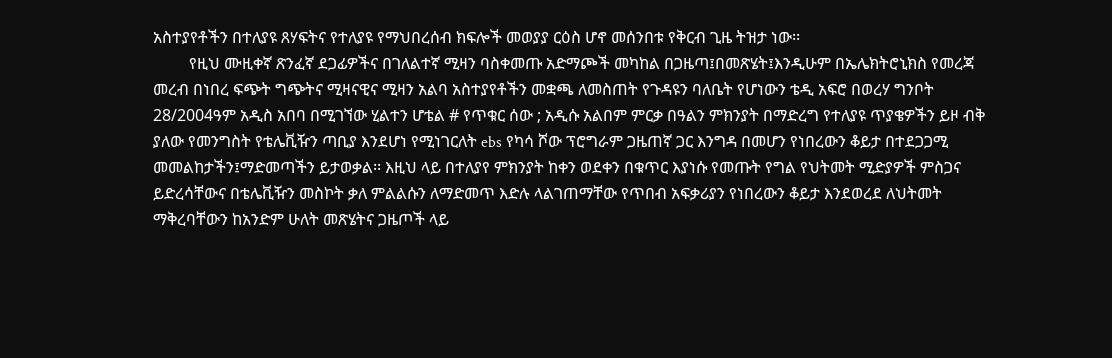አስተያየቶችን በተለያዩ ጸሃፍትና የተለያዩ የማህበረሰብ ክፍሎች መወያያ ርዕስ ሆኖ መሰንበቱ የቅርብ ጊዜ ትዝታ ነው፡፡
         የዚህ ሙዚቀኛ ጽንፈኛ ደጋፊዎችና በገለልተኛ ሚዛን ባስቀመጡ አድማጮች መካከል በጋዜጣ፤በመጽሄት፤እንዲሁም በኤሌክትሮኒክስ የመረጃ መረብ በነበረ ፍጭት ግጭትና ሚዛናዊና ሚዛን አልባ አስተያየቶችን መቋጫ ለመስጠት የጉዳዩን ባለቤት የሆነውን ቴዲ አፍሮ በወረሃ ግንቦት 28/2004ዓም አዲስ አበባ በሚገኘው ሂልተን ሆቴል # የጥቁር ሰው ; አዲሱ አልበም ምርቃ በዓልን ምክንያት በማድረግ የተለያዩ ጥያቄዎችን ይዞ ብቅ ያለው የመንግስት የቴሌቪዥን ጣቢያ እንደሆነ የሚነገርለት ebs የካሳ ሾው ፕሮግራም ጋዜጠኛ ጋር እንግዳ በመሆን የነበረውን ቆይታ በተደጋጋሚ መመልከታችን፤ማድመጣችን ይታወቃል፡፡ እዚህ ላይ በተለያየ ምክንያት ከቀን ወደቀን በቁጥር እያነሱ የመጡት የግል የህትመት ሚድያዎች ምስጋና ይድረሳቸውና በቴሌቪዥን መስኮት ቃለ ምልልሱን ለማድመጥ እድሉ ላልገጠማቸው የጥበብ አፍቃሪያን የነበረውን ቆይታ እንደወረደ ለህትመት ማቅረባቸውን ከአንድም ሁለት መጽሄትና ጋዜጦች ላይ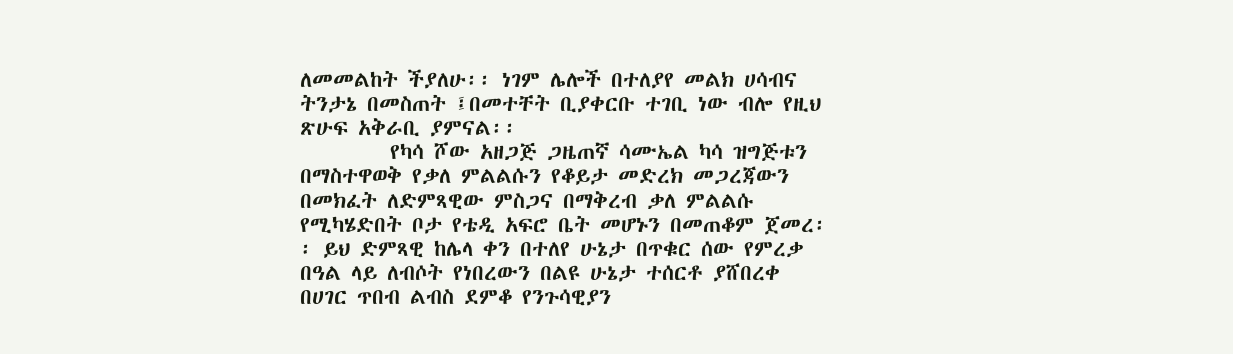ለመመልከት ችያለሁ፡፡ ነገም ሌሎች በተለያየ መልክ ሀሳብና ትንታኔ በመስጠት ፤በመተቸት ቢያቀርቡ ተገቢ ነው ብሎ የዚህ ጽሁፍ አቅራቢ ያምናል፡፡
         የካሳ ሾው አዘጋጅ ጋዜጠኛ ሳሙኤል ካሳ ዝግጅቱን በማስተዋወቅ የቃለ ምልልሱን የቆይታ መድረክ መጋረጃውን በመክፈት ለድምጻዊው ምስጋና በማቅረብ ቃለ ምልልሱ የሚካሄድበት ቦታ የቴዲ አፍሮ ቤት መሆኑን በመጠቆም ጀመረ፡፡ ይህ ድምጻዊ ከሌላ ቀን በተለየ ሁኔታ በጥቁር ሰው የምረቃ በዓል ላይ ለብሶት የነበረውን በልዩ ሁኔታ ተሰርቶ ያሸበረቀ በሀገር ጥበብ ልብስ ደምቆ የንጉሳዊያን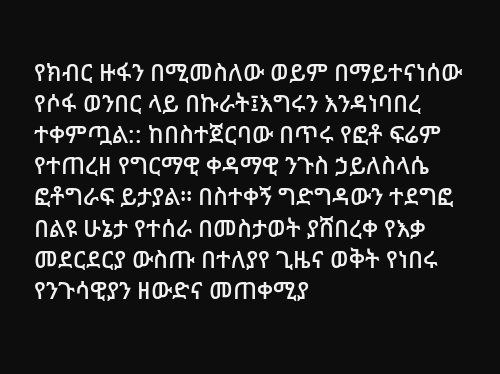የክብር ዙፋን በሚመስለው ወይም በማይተናነሰው የሶፋ ወንበር ላይ በኩራት፤እግሩን እንዳነባበረ ተቀምጧል:: ከበስተጀርባው በጥሩ የፎቶ ፍሬም የተጠረዘ የግርማዊ ቀዳማዊ ንጉስ ኃይለስላሴ ፎቶግራፍ ይታያል፡፡ በስተቀኝ ግድግዳውን ተደግፎ በልዩ ሁኔታ የተሰራ በመስታወት ያሸበረቀ የእቃ መደርደርያ ውስጡ በተለያየ ጊዜና ወቅት የነበሩ የንጉሳዊያን ዘውድና መጠቀሚያ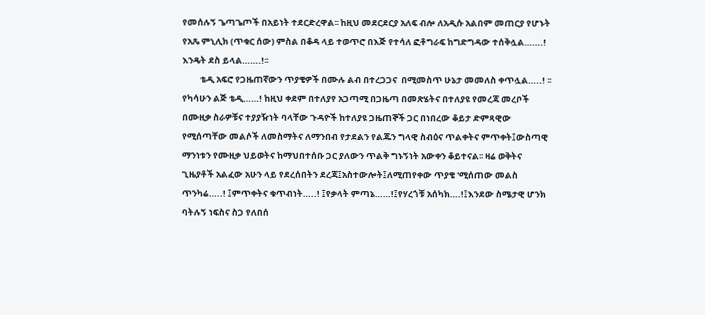የመሰሉኝ ጌጣጌጦች በአይነት ተደርድረዋል፡፡ ከዚህ መደርደርያ አለፍ ብሎ ለአዲሱ አልበም መጠርያ የሆኑት የአጼ ምኒሊክ (ጥቁር ሰው) ምስል በቆዳ ላይ ተወጥሮ በእጅ የተሳለ ፎቶግራፍ ከግድግዳው ተሰቅሏል…….! እንዴት ደስ ይላል…….!፡፡
         ቴዲ አፍሮ የጋዜጠኛውን ጥያቄዎች በሙሉ ልብ በተረጋጋና  በሚመስጥ ሁኔታ መመለስ ቀጥሏል…..! ፡፡ የካሳሁን ልጅ ቴዲ……! ከዚህ ቀደም በተለያየ አጋጣሚ በጋዜጣ በመጽሄትና በተለያዩ የመረጃ መረቦች በሙዚቃ ስራዎቹና ተያያዥነት ባላቸው ጉዳዮች ከተለያዩ ጋዜጠኞች ጋር በነበረው ቆይታ ድምጻዊው የሚሰጣቸው መልሶች ለመስማትና ለማንበብ የታደልን የልጁን ግላዊ ስብዕና ጥልቀትና ምጥቀት፤ውስጣዊ ማንነቱን የሙዚቃ ህይወትና ከማህበተሰቡ ጋር ያለውን ጥልቅ ግኑኝነት አውቀን ቆይተናል፡፡ ዛሬ ወቅትና ጊዜያቶች አልፈው አሁን ላይ የደረሰበትን ደረጃ፤አስተውሎት፤ለሚጠየቀው ጥያቄ 'ሚሰጠው መልስ ጥንካሬ…..! ፤ምጥቀትና ቁጥብነት…..! ፤የቃላት ምጣኔ……!፤የሃረጎቹ አሰካክ….!፤እንደው ስሜታዊ ሆንክ ባትሉኝ ነፍስና ስጋ የለበሰ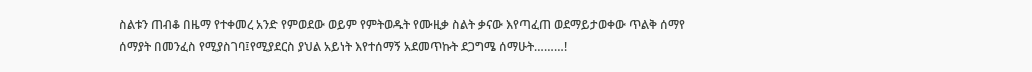ስልቱን ጠብቆ በዜማ የተቀመረ አንድ የምወደው ወይም የምትወዱት የሙዚቃ ስልት ቃናው እየጣፈጠ ወደማይታወቀው ጥልቅ ሰማየ ሰማያት በመንፈስ የሚያስገባ፤የሚያደርስ ያህል አይነት እየተሰማኝ አደመጥኩት ደጋግሜ ሰማሁት………!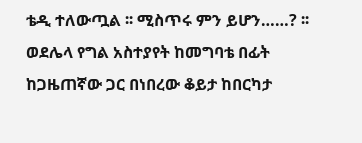ቴዲ ተለውጧል ፡፡ ሚስጥሩ ምን ይሆን……? ፡፡ ወደሌላ የግል አስተያየት ከመግባቴ በፊት ከጋዜጠኛው ጋር በነበረው ቆይታ ከበርካታ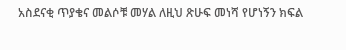አስደናቂ ጥያቄና መልሶቹ መሃል ለዚህ ጽሁፍ መነሻ የሆነኝን ክፍል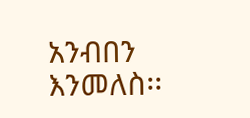አንብበን እንመለስ፡፡